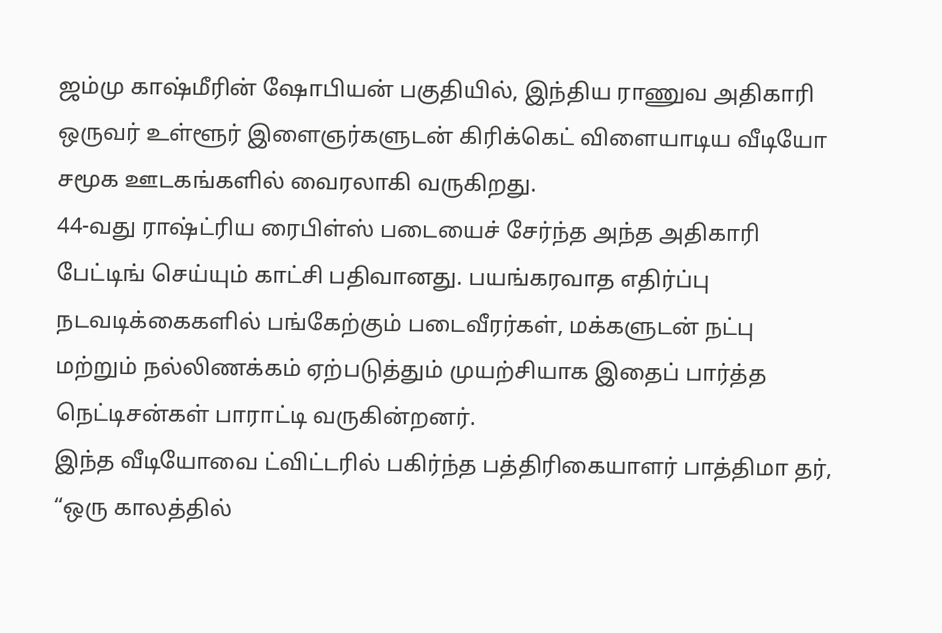ஜம்மு காஷ்மீரின் ஷோபியன் பகுதியில், இந்திய ராணுவ அதிகாரி ஒருவர் உள்ளூர் இளைஞர்களுடன் கிரிக்கெட் விளையாடிய வீடியோ சமூக ஊடகங்களில் வைரலாகி வருகிறது.
44-வது ராஷ்ட்ரிய ரைபிள்ஸ் படையைச் சேர்ந்த அந்த அதிகாரி பேட்டிங் செய்யும் காட்சி பதிவானது. பயங்கரவாத எதிர்ப்பு நடவடிக்கைகளில் பங்கேற்கும் படைவீரர்கள், மக்களுடன் நட்பு மற்றும் நல்லிணக்கம் ஏற்படுத்தும் முயற்சியாக இதைப் பார்த்த நெட்டிசன்கள் பாராட்டி வருகின்றனர்.
இந்த வீடியோவை ட்விட்டரில் பகிர்ந்த பத்திரிகையாளர் பாத்திமா தர், “ஒரு காலத்தில்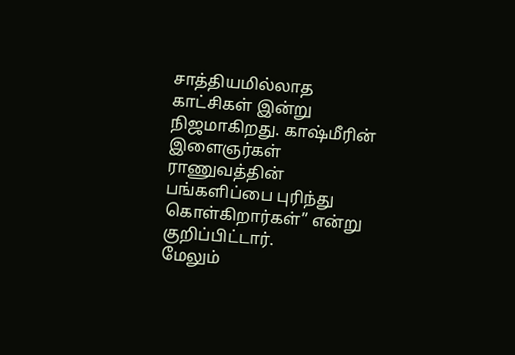சாத்தியமில்லாத காட்சிகள் இன்று நிஜமாகிறது. காஷ்மீரின் இளைஞர்கள் ராணுவத்தின் பங்களிப்பை புரிந்து கொள்கிறார்கள்” என்று குறிப்பிட்டார்.
மேலும்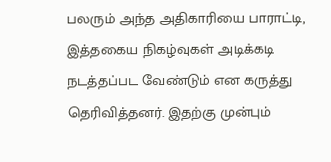பலரும் அந்த அதிகாரியை பாராட்டி, இத்தகைய நிகழ்வுகள் அடிக்கடி நடத்தப்பட வேண்டும் என கருத்து தெரிவித்தனர். இதற்கு முன்பும்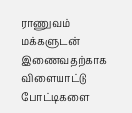ராணுவம் மக்களுடன் இணைவதற்காக விளையாட்டு போட்டிகளை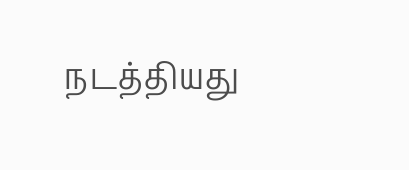நடத்தியது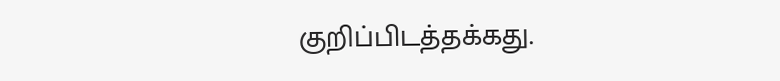குறிப்பிடத்தக்கது.